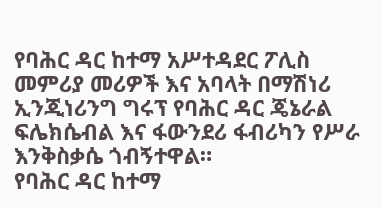የባሕር ዳር ከተማ አሥተዳደር ፖሊስ መምሪያ መሪዎች እና አባላት በማሽነሪ ኢንጂነሪንግ ግሩፕ የባሕር ዳር ጄኔራል ፍሌክሴብል እና ፋውንደሪ ፋብሪካን የሥራ እንቅስቃሴ ጎብኝተዋል።
የባሕር ዳር ከተማ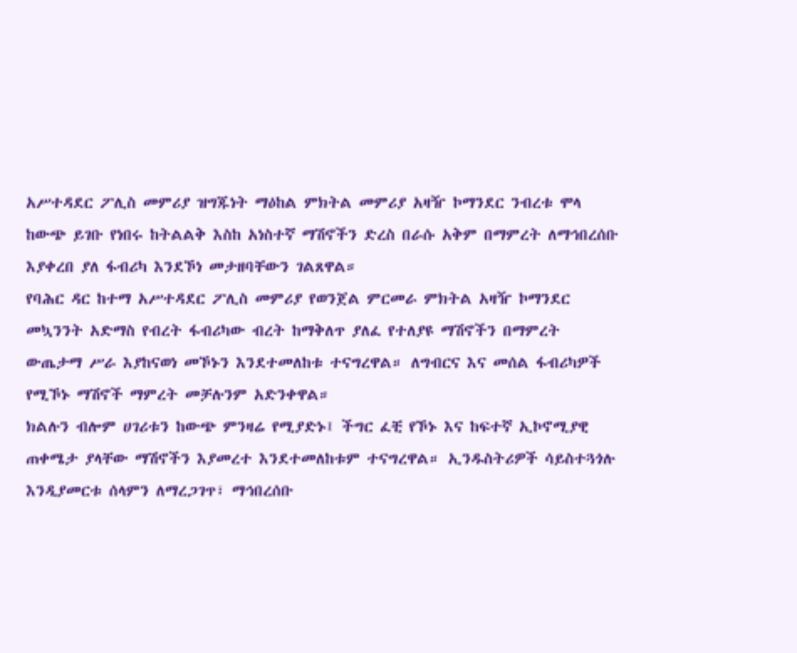አሥተዳደር ፖሊስ መምሪያ ዝግጁነት ማዕከል ምክትል መምሪያ አዛዥ ኮማንደር ንብረቱ ሞላ ከውጭ ይገቡ የነበሩ ከትልልቅ እስከ አነስተኛ ማሽኖችን ድረስ በራሱ አቅም በማምረት ለማኅበረሰቡ እያቀረበ ያለ ፋብሪካ እንደኾነ መታዘባቸውን ገልጸዋል።
የባሕር ዳር ከተማ አሥተዳደር ፖሊስ መምሪያ የወንጀል ምርመራ ምክትል አዛዥ ኮማንደር መኳንንት አድማስ የብረት ፋብሪካው ብረት ከማቅለጥ ያለፈ የተለያዩ ማሽኖችን በማምረት ውጤታማ ሥራ እያከናወነ መኾኑን እንደተመለከቱ ተናግረዋል። ለግብርና እና መሰል ፋብሪካዎች የሚኾኑ ማሽኖች ማምረት መቻሉንም አድንቀዋል።
ክልሉን ብሎም ሀገሪቱን ከውጭ ምንዛሬ የሚያድኑ፤ ችግር ፈቺ የኾኑ እና ከፍተኛ ኢኮኖሚያዊ ጠቀሜታ ያላቸው ማሽኖችን እያመረተ እንደተመለከቱም ተናግረዋል። ኢንዱስትሪዎች ሳይስተጓጎሉ እንዲያመርቱ ሰላምን ለማረጋገጥ፣ ማኅበረሰቡ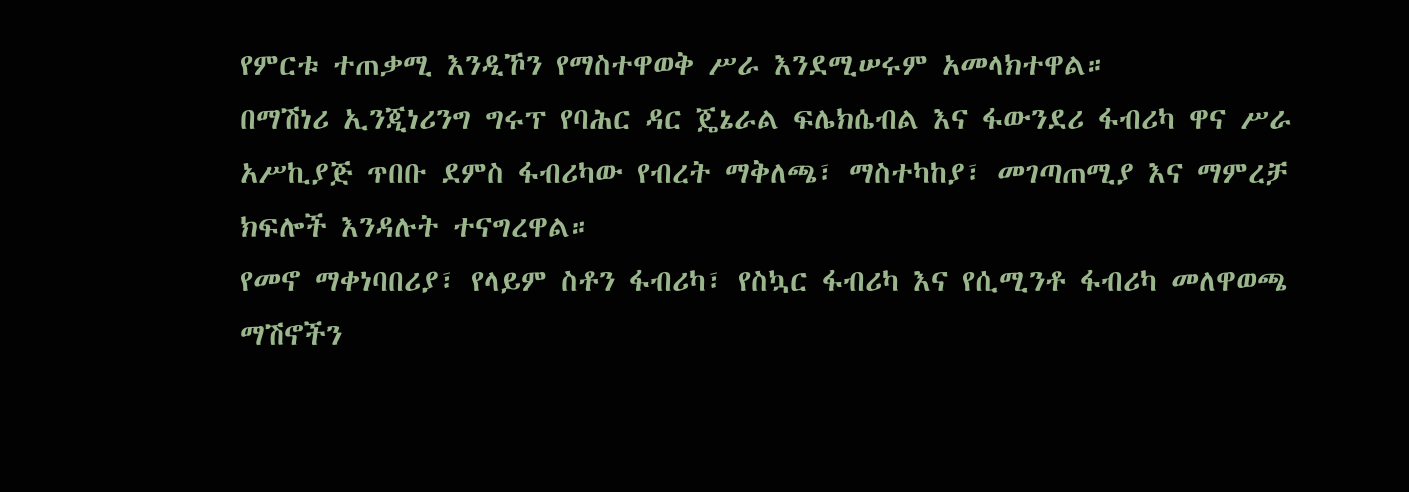የምርቱ ተጠቃሚ እንዲኾን የማስተዋወቅ ሥራ እንደሚሠሩም አመላክተዋል።
በማሽነሪ ኢንጂነሪንግ ግሩፕ የባሕር ዳር ጄኔራል ፍሌክሴብል እና ፋውንደሪ ፋብሪካ ዋና ሥራ አሥኪያጅ ጥበቡ ደምስ ፋብሪካው የብረት ማቅለጫ፣ ማስተካከያ፣ መገጣጠሚያ እና ማምረቻ ክፍሎች እንዳሉት ተናግረዋል።
የመኖ ማቀነባበሪያ፣ የላይም ስቶን ፋብሪካ፣ የስኳር ፋብሪካ እና የሲሚንቶ ፋብሪካ መለዋወጫ ማሽኖችን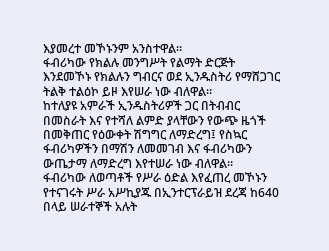እያመረተ መኾኑንም አንስተዋል።
ፋብሪካው የክልሉ መንግሥት የልማት ድርጅት እንደመኾኑ የክልሉን ግብርና ወደ ኢንዱስትሪ የማሸጋገር ትልቅ ተልዕኮ ይዞ እየሠራ ነው ብለዋል።
ከተለያዩ አምራች ኢንዱስትሪዎች ጋር በትብብር በመስራት እና የተሻለ ልምድ ያላቸውን የውጭ ዜጎች በመቅጠር የዕውቀት ሽግግር ለማድረግ፤ የስኳር ፋብሪካዎችን በማሽን ለመመገብ እና ፋብሪካውን ውጤታማ ለማድረግ እየተሠራ ነው ብለዋል።
ፋብሪካው ለወጣቶች የሥራ ዕድል እየፈጠረ መኾኑን የተናገሩት ሥራ አሥኪያጁ በኢንተርፕራይዝ ደረጃ ከ640 በላይ ሠራተኞች አሉት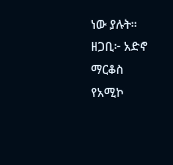ነው ያሉት።
ዘጋቢ፦ አድኖ ማርቆስ
የአሚኮ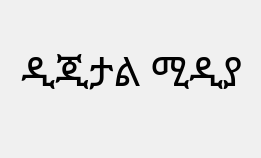ዲጂታል ሚዲያ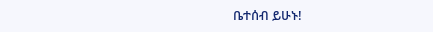ቤተሰብ ይሁኑ!